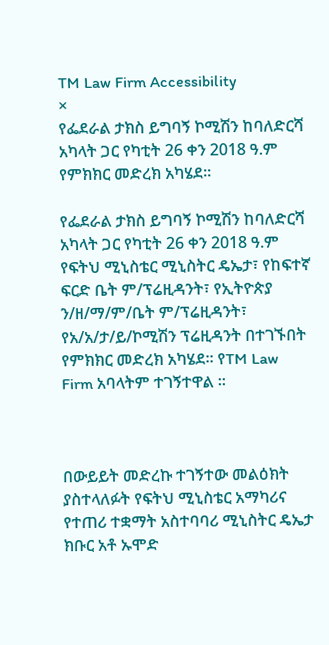TM Law Firm Accessibility
×
የፌደራል ታክስ ይግባኝ ኮሚሽን ከባለድርሻ አካላት ጋር የካቲት 26 ቀን 2018 ዓ.ም የምክክር መድረክ አካሄደ፡፡

የፌደራል ታክስ ይግባኝ ኮሚሽን ከባለድርሻ አካላት ጋር የካቲት 26 ቀን 2018 ዓ.ም የፍትህ ሚኒስቴር ሚኒስትር ዴኤታ፣ የከፍተኛ ፍርድ ቤት ም/ፕሬዚዳንት፣ የኢትዮጵያ ን/ዘ/ማ/ም/ቤት ም/ፕሬዚዳንት፣ የአ/አ/ታ/ይ/ኮሚሽን ፕሬዚዳንት በተገኙበት የምክክር መድረክ አካሄደ፡፡ የTM Law Firm አባላትም ተገኝተዋል ፡፡



በውይይት መድረኩ ተገኝተው መልዕክት ያስተላለፉት የፍትህ ሚኒስቴር አማካሪና የተጠሪ ተቋማት አስተባባሪ ሚኒስትር ዴኤታ ክቡር አቶ ኡሞድ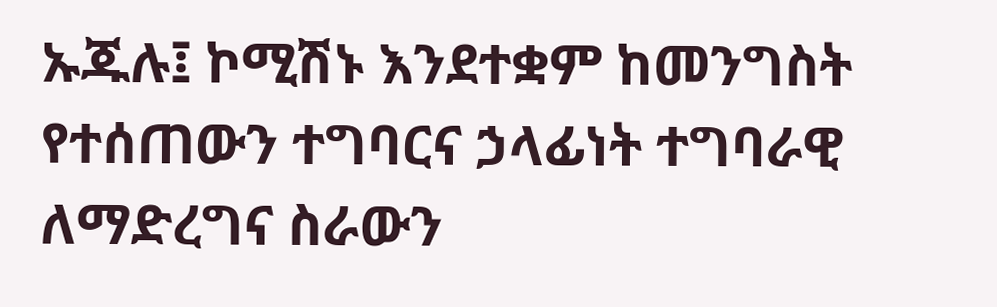ኡጁሉ፤ ኮሚሽኑ እንደተቋም ከመንግስት የተሰጠውን ተግባርና ኃላፊነት ተግባራዊ ለማድረግና ስራውን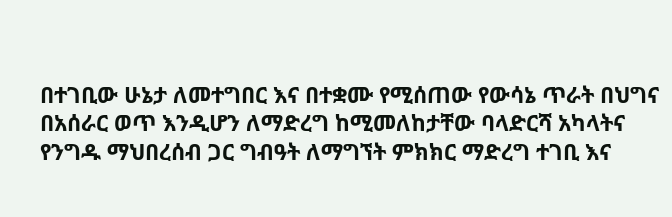በተገቢው ሁኔታ ለመተግበር እና በተቋሙ የሚሰጠው የውሳኔ ጥራት በህግና በአሰራር ወጥ እንዲሆን ለማድረግ ከሚመለከታቸው ባላድርሻ አካላትና የንግዱ ማህበረሰብ ጋር ግብዓት ለማግኘት ምክክር ማድረግ ተገቢ እና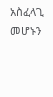አስፈላጊ መሆኑን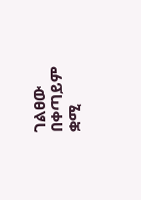ገልፀው በቀጣይም ቋሚ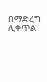በማድረግ ሊቀጥል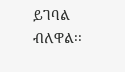ይገባል ብለዋል፡፡